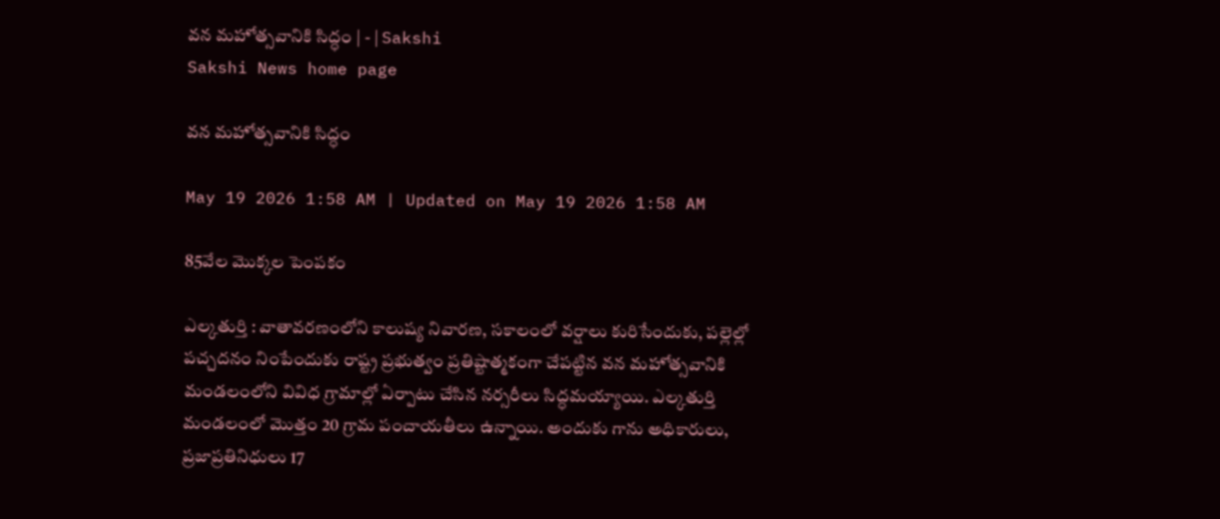వన మహోత్సవానికి సిద్ధం | - | Sakshi
Sakshi News home page

వన మహోత్సవానికి సిద్ధం

May 19 2026 1:58 AM | Updated on May 19 2026 1:58 AM

85వేల మొక్కల పెంపకం

ఎల్కతుర్తి : వాతావరణంలోని కాలుష్య నివారణ, సకాలంలో వర్షాలు కురిసేందుకు, పల్లెల్లో పచ్చదనం నింపేందుకు రాష్ట్ర ప్రభుత్వం ప్రతిష్టాత్మకంగా చేపట్టిన వన మహోత్సవానికి మండలంలోని వివిధ గ్రామాల్లో ఏర్పాటు చేసిన నర్సరీలు సిద్ధమయ్యాయి. ఎల్కతుర్తి మండలంలో మొత్తం 20 గ్రామ పంచాయతీలు ఉన్నాయి. అందుకు గాను అధికారులు, ప్రజాప్రతినిధులు 17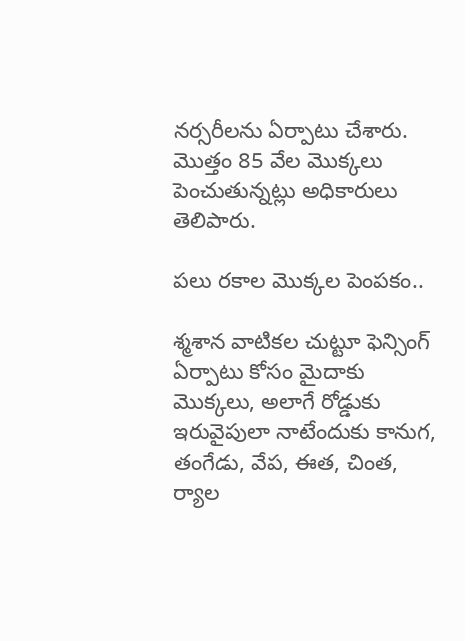నర్సరీలను ఏర్పాటు చేశారు. మొత్తం 85 వేల మొక్కలు పెంచుతున్నట్లు అధికారులు తెలిపారు.

పలు రకాల మొక్కల పెంపకం..

శ్మశాన వాటికల చుట్టూ ఫెన్సింగ్‌ ఏర్పాటు కోసం మైదాకు మొక్కలు, అలాగే రోడ్డుకు ఇరువైపులా నాటేందుకు కానుగ, తంగేడు, వేప, ఈత, చింత, ర్యాల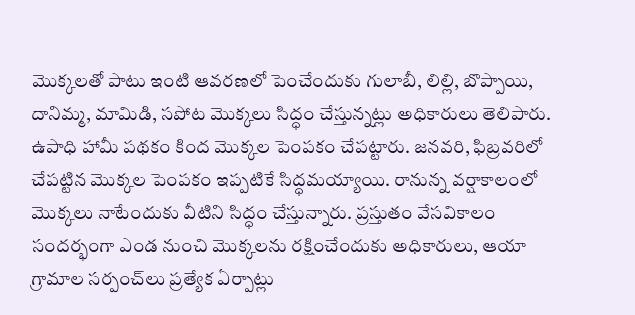మొక్కలతో పాటు ఇంటి ఆవరణలో పెంచేందుకు గులాబీ, లిల్లి, బొప్పాయి, దానిమ్మ, మామిడి, సపోట మొక్కలు సిద్ధం చేస్తున్నట్లు అధికారులు తెలిపారు. ఉపాధి హామీ పథకం కింద మొక్కల పెంపకం చేపట్టారు. జనవరి, ఫిబ్రవరిలో చేపట్టిన మొక్కల పెంపకం ఇప్పటికే సిద్ధమయ్యాయి. రానున్న వర్షాకాలంలో మొక్కలు నాటేందుకు వీటిని సిద్ధం చేస్తున్నారు. ప్రస్తుతం వేసవికాలం సందర్భంగా ఎండ నుంచి మొక్కలను రక్షించేందుకు అధికారులు, ఆయా గ్రామాల సర్పంచ్‌లు ప్రత్యేక ఏర్పాట్లు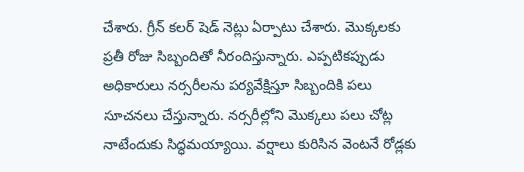చేశారు. గ్రీన్‌ కలర్‌ షెడ్‌ నెట్లు ఏర్పాటు చేశారు. మొక్కలకు ప్రతీ రోజు సిబ్బందితో నీరందిస్తున్నారు. ఎప్పటికప్పుడు అధికారులు నర్సరీలను పర్యవేక్షిస్తూ సిబ్బందికి పలు సూచనలు చేస్తున్నారు. నర్సరీల్లోని మొక్కలు పలు చోట్ల నాటేందుకు సిద్ధమయ్యాయి. వర్షాలు కురిసిన వెంటనే రోడ్లకు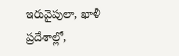ఇరువైపులా, ఖాళీ ప్రదేశాల్లో,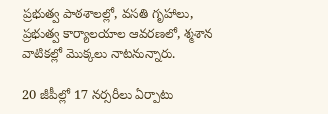ప్రభుత్వ పాఠశాలల్లో, వసతి గృహాలు, ప్రభుత్వ కార్యాలయాల ఆవరణలో, శ్మశాన వాటికల్లో మొక్కలు నాటనున్నారు.

20 జీపీల్లో 17 నర్సరీలు ఏర్పాటు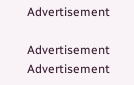Advertisement

Advertisement
Advertisement